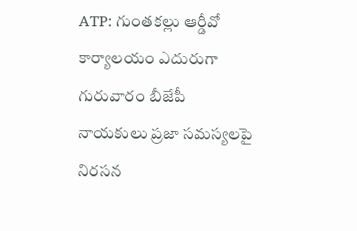ATP: గుంతకల్లు ఆర్డీవో కార్యాలయం ఎదురుగా గురువారం బీజేపీ నాయకులు ప్రజా సమస్యలపై నిరసన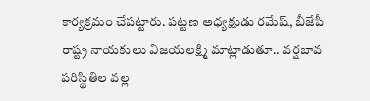కార్యక్రమం చేపట్టారు. పట్టణ అధ్యక్షుడు రమేష్, బీజేపీ రాష్ట్ర నాయకులు విజయలక్ష్మి మాట్లాడుతూ.. వర్షబావ పరిస్థితిల వల్ల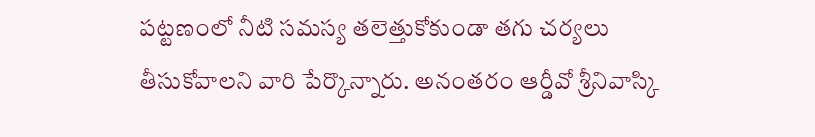పట్టణంలో నీటి సమస్య తలెత్తుకోకుండా తగు చర్యలు తీసుకోవాలని వారి పేర్కొన్నారు. అనంతరం ఆర్డీవో శ్రీనివాస్కి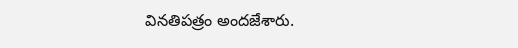వినతిపత్రం అందజేశారు.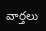వార్తలు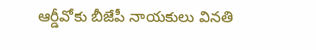ఆర్డీవోకు బీజేపీ నాయకులు వినతి